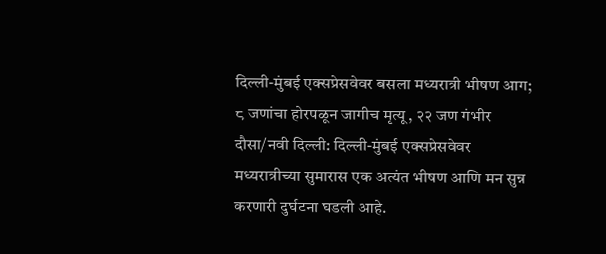दिल्ली-मुंबई एक्सप्रेसवेवर बसला मध्यरात्री भीषण आग; ८ जणांचा होरपळून जागीच मृत्यू, २२ जण गंभीर
दौसा/नवी दिल्ली: दिल्ली-मुंबई एक्सप्रेसवेवर मध्यरात्रीच्या सुमारास एक अत्यंत भीषण आणि मन सुन्न करणारी दुर्घटना घडली आहे.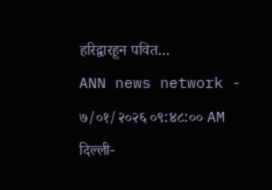हरिद्वारहून पवित...
ANN news network -
७/०१/२०२६ ०९:४८:०० AM
दिल्ली-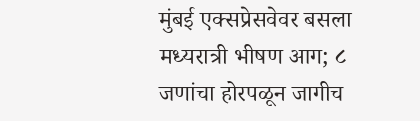मुंबई एक्सप्रेसवेवर बसला मध्यरात्री भीषण आग; ८ जणांचा होरपळून जागीच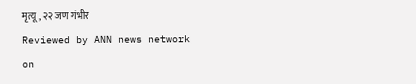मृत्यू, २२ जण गंभीर
Reviewed by ANN news network
on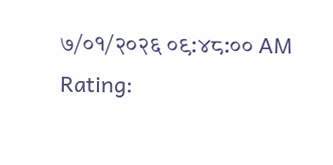७/०१/२०२६ ०९:४८:०० AM
Rating: